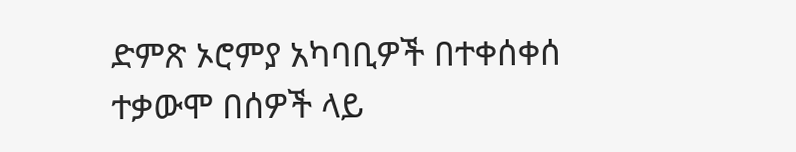ድምጽ ኦሮምያ አካባቢዎች በተቀሰቀሰ ተቃውሞ በሰዎች ላይ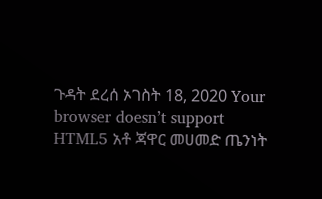ጉዳት ደረሰ ኦገስት 18, 2020 Your browser doesn’t support HTML5 አቶ ጃዋር መሀመድ ጤንነት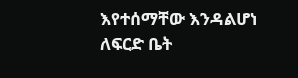እየተሰማቸው እንዳልሆነ ለፍርድ ቤት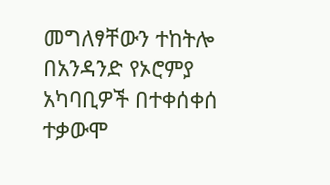መግለፃቸውን ተከትሎ በአንዳንድ የኦሮምያ አካባቢዎች በተቀሰቀሰ ተቃውሞ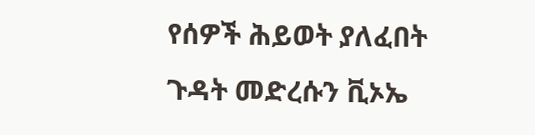የሰዎች ሕይወት ያለፈበት ጉዳት መድረሱን ቪኦኤ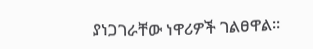ያነጋገራቸው ነዋሪዎች ገልፀዋል።